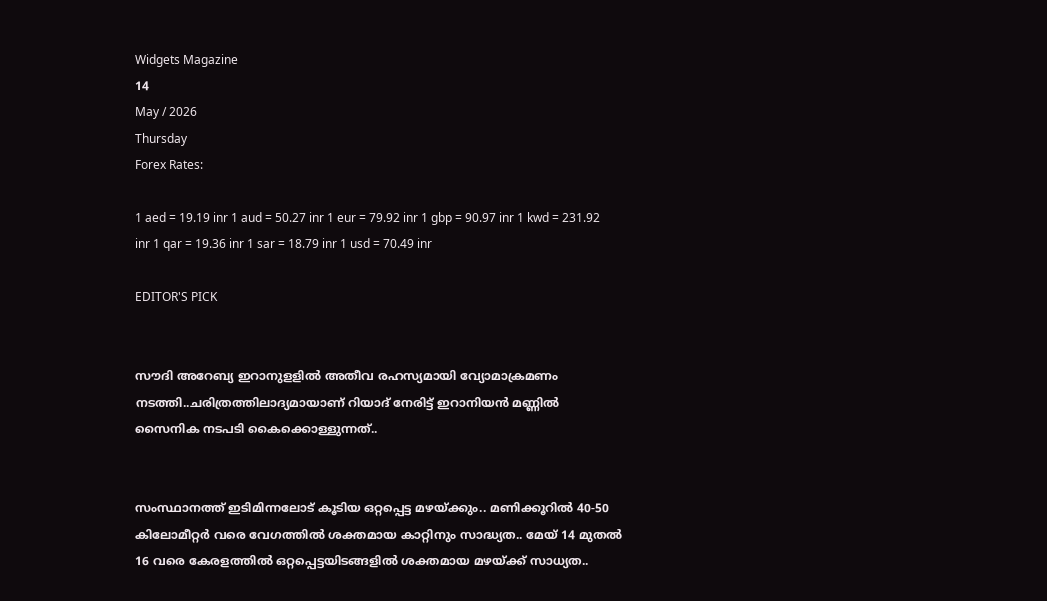Widgets Magazine
14
May / 2026
Thursday
Forex Rates:

1 aed = 19.19 inr 1 aud = 50.27 inr 1 eur = 79.92 inr 1 gbp = 90.97 inr 1 kwd = 231.92 inr 1 qar = 19.36 inr 1 sar = 18.79 inr 1 usd = 70.49 inr

EDITOR'S PICK


സൗദി അറേബ്യ ഇറാനുളളിൽ അതീവ രഹസ്യമായി വ്യോമാക്രമണം നടത്തി..ചരിത്രത്തിലാദ്യമായാണ് റിയാദ് നേരിട്ട് ഇറാനിയൻ മണ്ണിൽ സൈനിക നടപടി കൈക്കൊള്ളുന്നത്..


സംസ്ഥാനത്ത് ഇടിമിന്നലോട് കൂടിയ ഒറ്റപ്പെട്ട മഴയ്ക്കും.. മണിക്കൂറിൽ 40-50 കിലോമീറ്റർ വരെ വേഗത്തിൽ ശക്തമായ കാറ്റിനും സാദ്ധ്യത.. മേയ് 14 മുതൽ 16 വരെ കേരളത്തിൽ ഒറ്റപ്പെട്ടയിടങ്ങളിൽ ശക്തമായ മഴയ്ക്ക് സാധ്യത..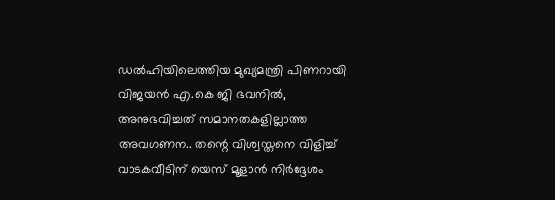ഡൽഹിയിലെത്തിയ മുഖ്യമന്ത്രി പിണറായി വിജയൻ എ.കെ ജി ഭവനിൽ, അനുഭവിച്ചത് സമാനതകളില്ലാത്ത അവഗണന.. തന്റെ വിശ്വസ്തനെ വിളിച്ച് വാടകവീടിന് യെസ് മൂളാൻ നിർദ്ദേശം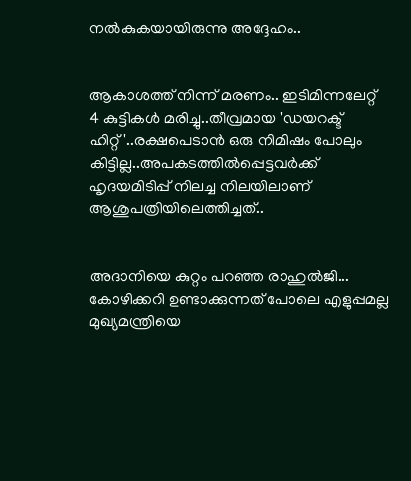നൽകുകയായിരുന്നു അദ്ദേഹം..


ആകാശത്ത് നിന്ന് മരണം.. ഇടിമിന്നലേറ്റ് 4 കുട്ടികൾ മരിച്ചു..തീവ്രമായ 'ഡയറക്ട് ഹിറ്റ്'..രക്ഷപെടാൻ ഒരു നിമിഷം പോലും കിട്ടില്ല..അപകടത്തില്‍പ്പെട്ടവര്‍ക്ക് ഹൃദയമിടിപ്പ് നിലച്ച നിലയിലാണ് ആശുപത്രിയിലെത്തിച്ചത്..


അദാനിയെ കുറ്റം പറഞ്ഞ രാഹുൽജി... കോഴിക്കറി ഉണ്ടാക്കുന്നത് പോലെ എളുപ്പമല്ല മുഖ്യമന്ത്രിയെ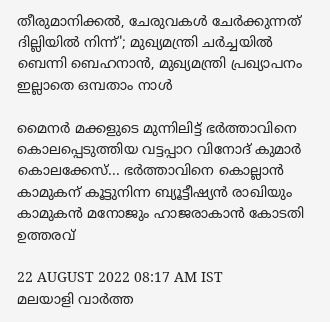തീരുമാനിക്കൽ, ചേരുവകൾ ചേർക്കുന്നത് ദില്ലിയിൽ നിന്ന്'; മുഖ്യമന്ത്രി ചർച്ചയിൽ ബെന്നി ബെഹനാൻ, മുഖ്യമന്ത്രി പ്രഖ്യാപനം ഇല്ലാതെ ഒമ്പതാം നാൾ

മൈനര്‍ മക്കളുടെ മുന്നിലിട്ട് ഭര്‍ത്താവിനെ കൊലപ്പെടുത്തിയ വട്ടപ്പാറ വിനോദ് കുമാര്‍ കൊലക്കേസ്... ഭര്‍ത്താവിനെ കൊല്ലാന്‍ കാമുകന് കൂട്ടുനിന്ന ബ്യൂട്ടീഷ്യന്‍ രാഖിയും കാമുകന്‍ മനോജും ഹാജരാകാന്‍ കോടതി ഉത്തരവ്

22 AUGUST 2022 08:17 AM IST
മലയാളി വാര്‍ത്ത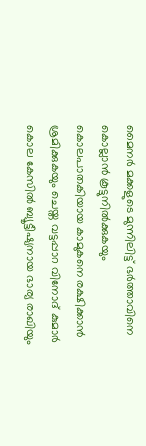മൈനര്‍ മക്കളുടെ മുന്നിലിട്ട് ഭര്‍ത്താവിനെ കൊല്ലാന്‍ കൂട്ടുനില്‍ക്കുകയും കൊലപാതകിയായ കാമുകനെ രക്ഷിക്കാന്‍ ശ്രമിക്കുകയും ചെയ്ത വട്ടപ്പാറ വിനോദ് കുമാര്‍ കൊല കേസില്‍ ബ്യൂട്ടീഷ്യനായ ഭാര്യ രാഖിയും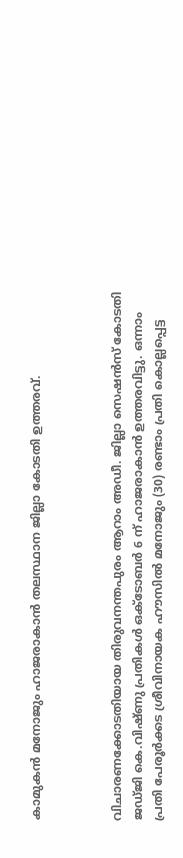കാമുകന്‍ മനോജും ഹാജരാകാന്‍ തലസ്ഥാന ജില്ലാ കോടതി ഉത്തരവ്.



വിചാരണക്കോടതിയായ തിരുവനന്തപുരം ആറാം അഡീ. ജില്ലാ സെഷന്‍സ് കോടതി ജഡ്ജി കെ.വിഷ്ണു പ്രതികള്‍ ഒക്ടോബര്‍ 6 ന് ഹാജരാകാന്‍ ഉത്തരവിട്ടു. ഒന്നാം പ്രതി പേരൂര്‍ക്കട ശ്രീവിനായക ഹൗസില്‍ മനോജും (30) രണ്ടാം പ്രതി കൊല്ലപ്പെട്ട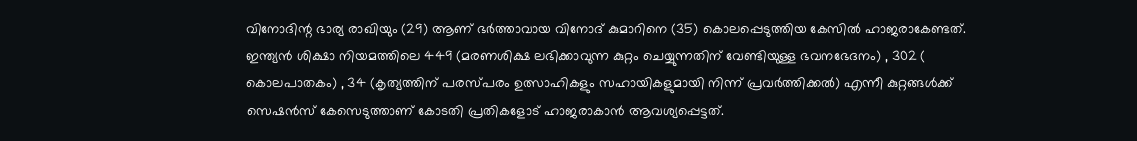വിനോദിന്റ ഭാര്യ രാഖിയും (29) ആണ് ഭര്‍ത്താവായ വിനോദ് കുമാറിനെ (35) കൊലപ്പെടുത്തിയ കേസില്‍ ഹാജരാകേണ്ടത്. ഇന്ത്യന്‍ ശിക്ഷാ നിയമത്തിലെ 449 (മരണശിക്ഷ ലഭിക്കാവുന്ന കുറ്റം ചെയ്യുന്നതിന് വേണ്ടിയുള്ള ഭവനഭേദനം) , 302 ( കൊലപാതകം) , 34 (കൃത്യത്തിന് പരസ്പരം ഉത്സാഹികളും സഹായികളുമായി നിന്ന് പ്രവര്‍ത്തിക്കല്‍) എന്നീ കുറ്റങ്ങള്‍ക്ക് സെഷന്‍സ് കേസെടുത്താണ് കോടതി പ്രതികളോട് ഹാജരാകാന്‍ ആവശ്യപ്പെട്ടത്.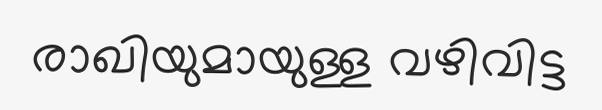രാഖിയുമായുള്ള വഴിവിട്ട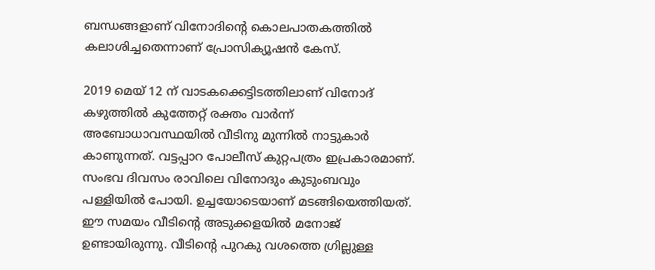ബന്ധങ്ങളാണ് വിനോദിന്റെ കൊലപാതകത്തില്‍ കലാശിച്ചതെന്നാണ് പ്രോസിക്യൂഷന്‍ കേസ്.

2019 മെയ് 12 ന് വാടകക്കെട്ടിടത്തിലാണ് വിനോദ് കഴുത്തില്‍ കുത്തേറ്റ് രക്തം വാര്‍ന്ന് അബോധാവസ്ഥയില്‍ വീടിനു മുന്നില്‍ നാട്ടുകാര്‍ കാണുന്നത്. വട്ടപ്പാറ പോലീസ് കുറ്റപത്രം ഇപ്രകാരമാണ്. സംഭവ ദിവസം രാവിലെ വിനോദും കുടുംബവും പള്ളിയില്‍ പോയി. ഉച്ചയോടെയാണ് മടങ്ങിയെത്തിയത്. ഈ സമയം വീടിന്റെ അടുക്കളയില്‍ മനോജ് ഉണ്ടായിരുന്നു. വീടിന്റെ പുറകു വശത്തെ ഗ്രില്ലുള്ള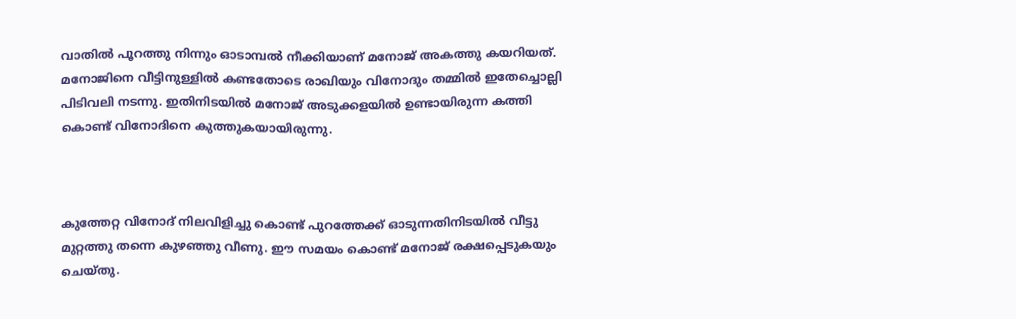വാതില്‍ പൂറത്തു നിന്നും ഓടാമ്പല്‍ നീക്കിയാണ് മനോജ് അകത്തു കയറിയത്. മനോജിനെ വീട്ടിനുള്ളില്‍ കണ്ടതോടെ രാഖിയും വിനോദും തമ്മില്‍ ഇതേച്ചൊല്ലി പിടിവലി നടന്നു. ഇതിനിടയില്‍ മനോജ് അടുക്കളയില്‍ ഉണ്ടായിരുന്ന കത്തി കൊണ്ട് വിനോദിനെ കുത്തുകയായിരുന്നു.



കുത്തേറ്റ വിനോദ് നിലവിളിച്ചു കൊണ്ട് പുറത്തേക്ക് ഓടുന്നതിനിടയില്‍ വീട്ടു മുറ്റത്തു തന്നെ കുഴഞ്ഞു വീണു. ഈ സമയം കൊണ്ട് മനോജ് രക്ഷപ്പെടുകയും ചെയ്തു.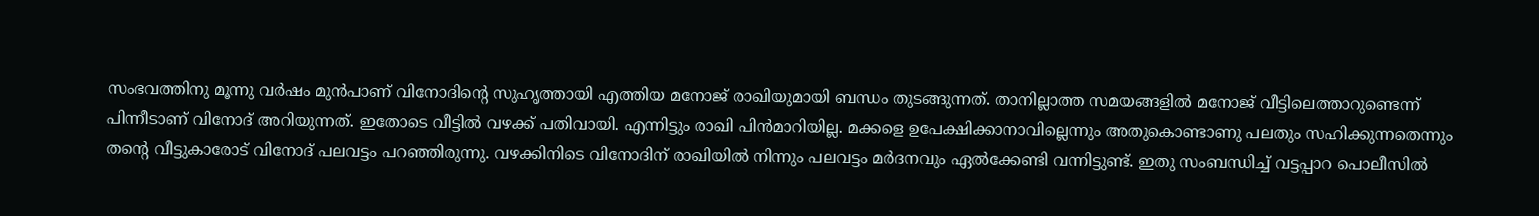സംഭവത്തിനു മൂന്നു വര്‍ഷം മുന്‍പാണ് വിനോദിന്റെ സുഹൃത്തായി എത്തിയ മനോജ് രാഖിയുമായി ബന്ധം തുടങ്ങുന്നത്. താനില്ലാത്ത സമയങ്ങളില്‍ മനോജ് വീട്ടിലെത്താറുണ്ടെന്ന് പിന്നീടാണ് വിനോദ് അറിയുന്നത്. ഇതോടെ വീട്ടില്‍ വഴക്ക് പതിവായി. എന്നിട്ടും രാഖി പിന്‍മാറിയില്ല. മക്കളെ ഉപേക്ഷിക്കാനാവില്ലെന്നും അതുകൊണ്ടാണു പലതും സഹിക്കുന്നതെന്നും തന്റെ വീട്ടുകാരോട് വിനോദ് പലവട്ടം പറഞ്ഞിരുന്നു. വഴക്കിനിടെ വിനോദിന് രാഖിയില്‍ നിന്നും പലവട്ടം മര്‍ദനവും ഏല്‍ക്കേണ്ടി വന്നിട്ടുണ്ട്. ഇതു സംബന്ധിച്ച് വട്ടപ്പാറ പൊലീസില്‍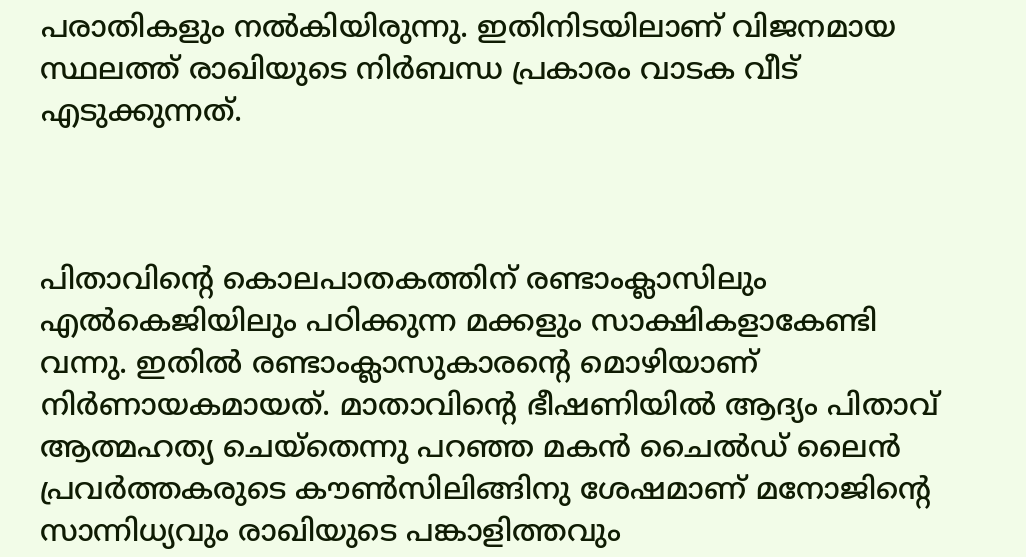പരാതികളും നല്‍കിയിരുന്നു. ഇതിനിടയിലാണ് വിജനമായ സ്ഥലത്ത് രാഖിയുടെ നിര്‍ബന്ധ പ്രകാരം വാടക വീട് എടുക്കുന്നത്.



പിതാവിന്റെ കൊലപാതകത്തിന് രണ്ടാംക്ലാസിലും എല്‍കെജിയിലും പഠിക്കുന്ന മക്കളും സാക്ഷികളാകേണ്ടി വന്നു. ഇതില്‍ രണ്ടാംക്ലാസുകാരന്റെ മൊഴിയാണ് നിര്‍ണായകമായത്. മാതാവിന്റെ ഭീഷണിയില്‍ ആദ്യം പിതാവ് ആത്മഹത്യ ചെയ്‌തെന്നു പറഞ്ഞ മകന്‍ ചൈല്‍ഡ് ലൈന്‍ പ്രവര്‍ത്തകരുടെ കൗണ്‍സിലിങ്ങിനു ശേഷമാണ് മനോജിന്റെ സാന്നിധ്യവും രാഖിയുടെ പങ്കാളിത്തവും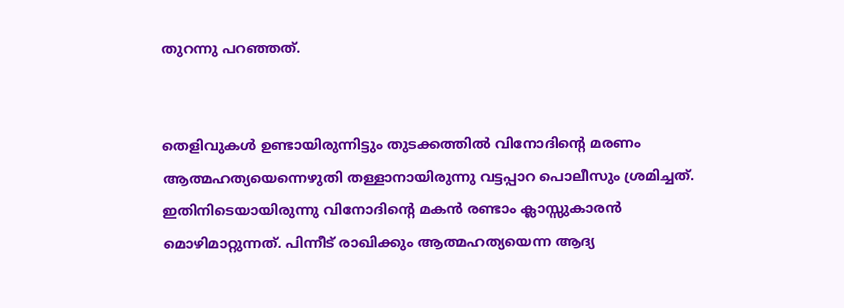തുറന്നു പറഞ്ഞത്.


തെളിവുകള്‍ ഉണ്ടായിരുന്നിട്ടും തുടക്കത്തില്‍ വിനോദിന്റെ മരണം ആത്മഹത്യയെന്നെഴുതി തള്ളാനായിരുന്നു വട്ടപ്പാറ പൊലീസും ശ്രമിച്ചത്. ഇതിനിടെയായിരുന്നു വിനോദിന്റെ മകന്‍ രണ്ടാം ക്ലാസ്സുകാരന്‍ മൊഴിമാറ്റുന്നത്. പിന്നീട് രാഖിക്കും ആത്മഹത്യയെന്ന ആദ്യ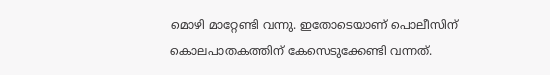മൊഴി മാറ്റേണ്ടി വന്നു. ഇതോടെയാണ് പൊലീസിന് കൊലപാതകത്തിന് കേസെടുക്കേണ്ടി വന്നത്.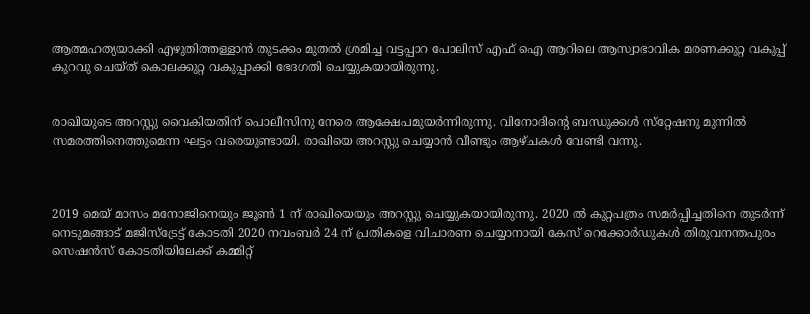ആത്മഹത്യയാക്കി എഴുതിത്തള്ളാന്‍ തുടക്കം മുതല്‍ ശ്രമിച്ച വട്ടപ്പാറ പോലിസ് എഫ് ഐ ആറിലെ ആസ്വാഭാവിക മരണക്കുറ്റ വകുപ്പ് കുറവു ചെയ്ത് കൊലക്കുറ്റ വകുപ്പാക്കി ഭേദഗതി ചെയ്യുകയായിരുന്നു.


രാഖിയുടെ അറസ്റ്റു വൈകിയതിന് പൊലീസിനു നേരെ ആക്ഷേപമുയര്‍ന്നിരുന്നു. വിനോദിന്റെ ബന്ധുക്കള്‍ സ്‌റ്റേഷനു മുന്നില്‍ സമരത്തിനെത്തുമെന്ന ഘട്ടം വരെയുണ്ടായി. രാഖിയെ അറസ്റ്റു ചെയ്യാന്‍ വീണ്ടും ആഴ്ചകള്‍ വേണ്ടി വന്നു.



2019 മെയ് മാസം മനോജിനെയും ജൂണ്‍ 1 ന് രാഖിയെയും അറസ്റ്റു ചെയ്യുകയായിരുന്നു. 2020 ല്‍ കുറ്റപത്രം സമര്‍പ്പിച്ചതിനെ തുടര്‍ന്ന് നെടുമങ്ങാട് മജിസ്‌ട്രേട്ട് കോടതി 2020 നവംബര്‍ 24 ന് പ്രതികളെ വിചാരണ ചെയ്യാനായി കേസ് റെക്കോര്‍ഡുകള്‍ തിരുവനന്തപുരം സെഷന്‍സ് കോടതിയിലേക്ക് കമ്മിറ്റ്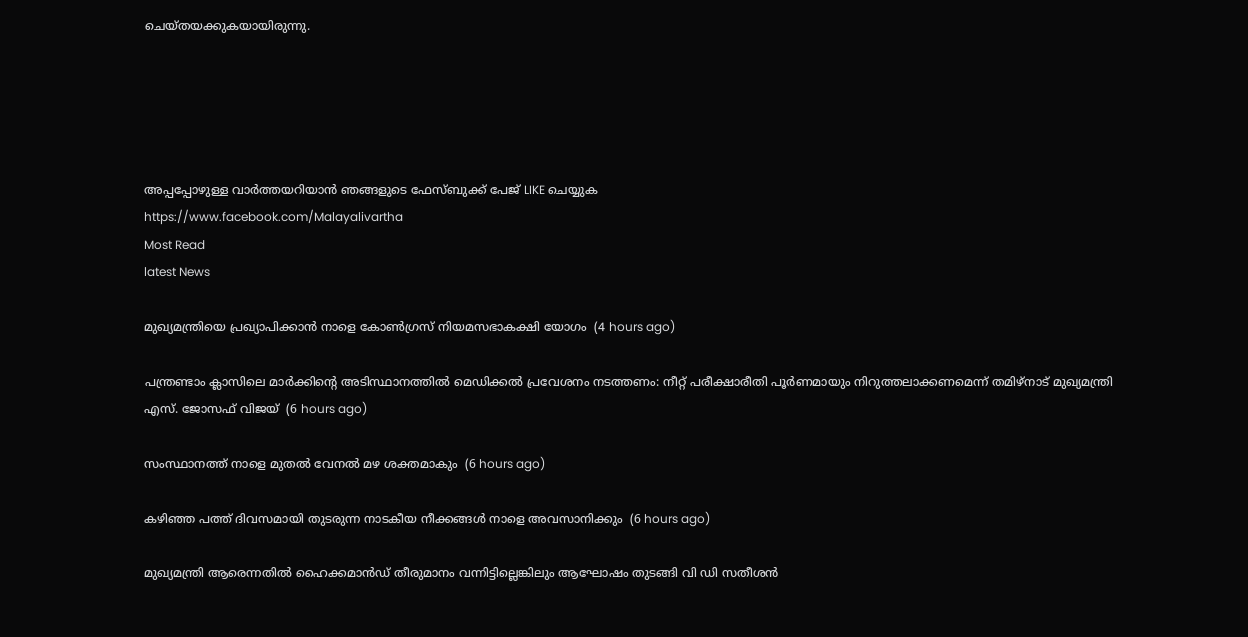ചെയ്തയക്കുകയായിരുന്നു.





അപ്പപ്പോഴുള്ള വാര്‍ത്തയറിയാന്‍ ഞങ്ങളുടെ ഫേസ്‌ബുക്ക്‌ പേജ് LIKE ചെയ്യുക
https://www.facebook.com/Malayalivartha
Most Read
latest News

മുഖ്യമന്ത്രിയെ പ്രഖ്യാപിക്കാന്‍ നാളെ കോണ്‍ഗ്രസ് നിയമസഭാകക്ഷി യോഗം  (4 hours ago)

പന്ത്രണ്ടാം ക്ലാസിലെ മാര്‍ക്കിന്റെ അടിസ്ഥാനത്തില്‍ മെഡിക്കല്‍ പ്രവേശനം നടത്തണം: നീറ്റ് പരീക്ഷാരീതി പൂര്‍ണമായും നിറുത്തലാക്കണമെന്ന് തമിഴ്‌നാട് മുഖ്യമന്ത്രി എസ്. ജോസഫ് വിജയ്  (6 hours ago)

സംസ്ഥാനത്ത് നാളെ മുതൽ വേനൽ മഴ ശക്തമാകും  (6 hours ago)

കഴിഞ്ഞ പത്ത് ദിവസമായി തുടരുന്ന നാടകീയ നീക്കങ്ങള്‍ നാളെ അവസാനിക്കും  (6 hours ago)

മുഖ്യമന്ത്രി ആരെന്നതിൽ ഹൈക്കമാൻഡ് തീരുമാനം വന്നിട്ടില്ലെങ്കിലും ആഘോഷം തുടങ്ങി വി ഡി സതീശൻ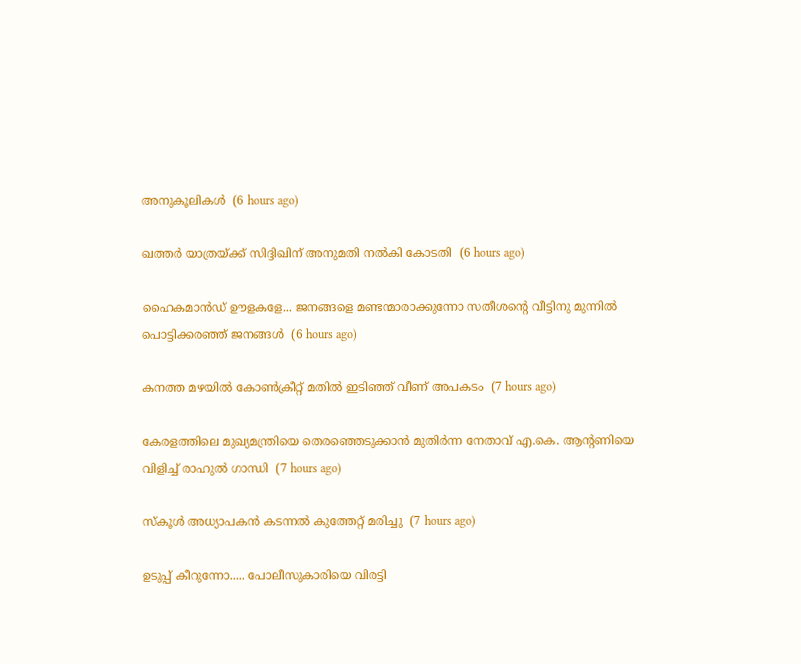അനുകൂലികൾ  (6 hours ago)

ഖത്തര്‍ യാത്രയ്ക്ക് സിദ്ദിഖിന് അനുമതി നല്‍കി കോടതി  (6 hours ago)

ഹൈകമാൻഡ്‌ ഊളകളേ... ജനങ്ങളെ മണ്ടന്മാരാക്കുന്നോ സതീശന്റെ വീട്ടിനു മുന്നിൽ പൊട്ടിക്കരഞ്ഞ് ജനങ്ങൾ  (6 hours ago)

കനത്ത മഴയില്‍ കോണ്‍ക്രീറ്റ് മതില്‍ ഇടിഞ്ഞ് വീണ് അപകടം  (7 hours ago)

കേരളത്തിലെ മുഖ്യമന്ത്രിയെ തെരഞ്ഞെടുക്കാൻ മുതിർന്ന നേതാവ് എ.കെ. ആന്റണിയെ വിളിച്ച് രാഹുൽ ഗാന്ധി  (7 hours ago)

സ്‌കൂള്‍ അധ്യാപകന്‍ കടന്നല്‍ കുത്തേറ്റ് മരിച്ചു  (7 hours ago)

ഉടുപ്പ് കീറുന്നോ..... പോലീസുകാരിയെ വിരട്ടി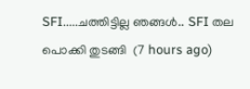SFI.....ചത്തിട്ടില്ല ഞങ്ങൾ.. SFI തല പൊക്കി തുടങ്ങി  (7 hours ago)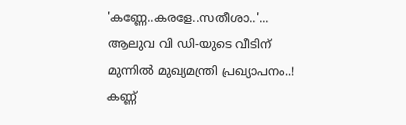'കണ്ണേ..കരളേ..സതീശാ..'... ആലുവ വി ഡി-യുടെ വീടിന് മുന്നിൽ മുഖ്യമന്ത്രി പ്രഖ്യാപനം..! കണ്ണ്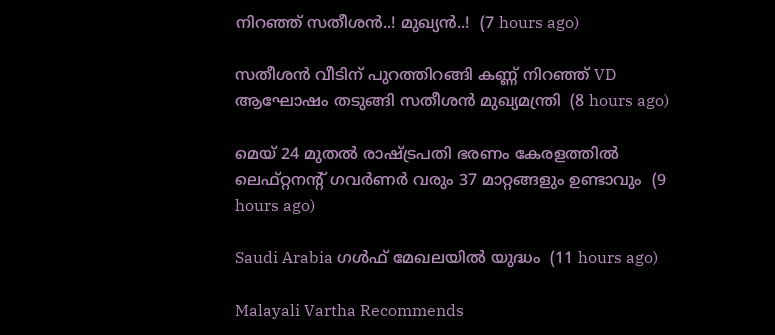നിറഞ്ഞ് സതീശൻ..! മുഖ്യൻ..!  (7 hours ago)

സതീശൻ വീടിന് പുറത്തിറങ്ങി കണ്ണ് നിറഞ്ഞ് VD ആഘോഷം തടുങ്ങി സതീശൻ മുഖ്യമന്ത്രി  (8 hours ago)

മെയ് 24 മുതൽ രാഷ്‌ട്രപതി ഭരണം കേരളത്തിൽ ലെഫ്റ്റനന്റ് ഗവർണർ വരും 37 മാറ്റങ്ങളും ഉണ്ടാവും  (9 hours ago)

Saudi Arabia ഗൾഫ് മേഖലയിൽ യുദ്ധം  (11 hours ago)

Malayali Vartha Recommends